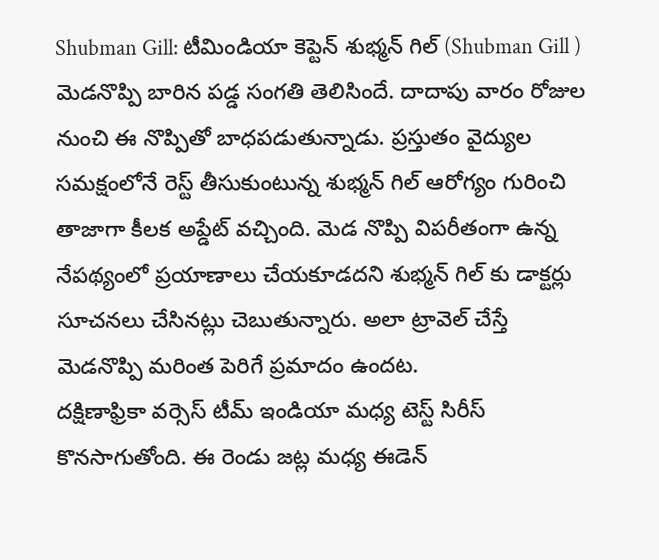Shubman Gill: టీమిండియా కెప్టెన్ శుభ్మన్ గిల్ (Shubman Gill ) మెడనొప్పి బారిన పడ్డ సంగతి తెలిసిందే. దాదాపు వారం రోజుల నుంచి ఈ నొప్పితో బాధపడుతున్నాడు. ప్రస్తుతం వైద్యుల సమక్షంలోనే రెస్ట్ తీసుకుంటున్న శుభ్మన్ గిల్ ఆరోగ్యం గురించి తాజాగా కీలక అప్డేట్ వచ్చింది. మెడ నొప్పి విపరీతంగా ఉన్న నేపథ్యంలో ప్రయాణాలు చేయకూడదని శుభ్మన్ గిల్ కు డాక్టర్లు సూచనలు చేసినట్లు చెబుతున్నారు. అలా ట్రావెల్ చేస్తే మెడనొప్పి మరింత పెరిగే ప్రమాదం ఉందట.
దక్షిణాఫ్రికా వర్సెస్ టీమ్ ఇండియా మధ్య టెస్ట్ సిరీస్ కొనసాగుతోంది. ఈ రెండు జట్ల మధ్య ఈడెన్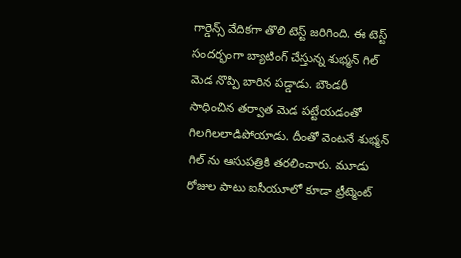గార్డెన్స్ వేదికగా తొలి టెస్ట్ జరిగింది. ఈ టెస్ట్ సందర్భంగా బ్యాటింగ్ చేస్తున్న శుభ్మన్ గిల్ మెడ నొప్పి బారిన పడ్డాడు. బౌండరీ సాధించిన తర్వాత మెడ పట్టేయడంతో గిలగిలలాడిపోయాడు. దీంతో వెంటనే శుభ్మన్ గిల్ ను ఆసుపత్రికి తరలించారు. మూడు రోజుల పాటు ఐసీయూలో కూడా ట్రీట్మెంట్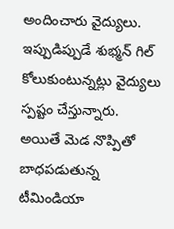అందించారు వైద్యులు. ఇప్పుడిప్పుడే శుభ్మన్ గిల్ కోలుకుంటున్నట్లు వైద్యులు స్పష్టం చేస్తున్నారు. అయితే మెడ నొప్పితో బాధపడుతున్న టీమిండియా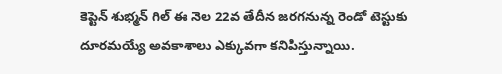కెప్టెన్ శుభ్మన్ గిల్ ఈ నెల 22వ తేదీన జరగనున్న రెండో టెస్టుకు దూరమయ్యే అవకాశాలు ఎక్కువగా కనిపిస్తున్నాయి.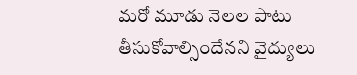మరో మూడు నెలల పాటు తీసుకోవాల్సిందేనని వైద్యులు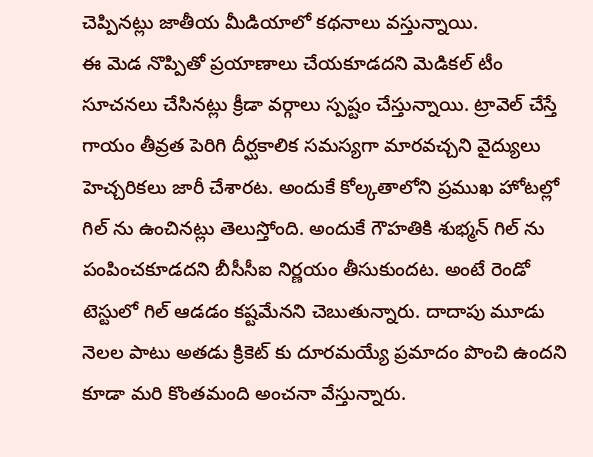చెప్పినట్లు జాతీయ మీడియాలో కథనాలు వస్తున్నాయి.
ఈ మెడ నొప్పితో ప్రయాణాలు చేయకూడదని మెడికల్ టీం సూచనలు చేసినట్లు క్రీడా వర్గాలు స్పష్టం చేస్తున్నాయి. ట్రావెల్ చేస్తే గాయం తీవ్రత పెరిగి దీర్ఘకాలిక సమస్యగా మారవచ్చని వైద్యులు హెచ్చరికలు జారీ చేశారట. అందుకే కోల్కతాలోని ప్రముఖ హోటల్లో గిల్ ను ఉంచినట్లు తెలుస్తోంది. అందుకే గౌహతికి శుభ్మన్ గిల్ ను పంపించకూడదని బీసీసీఐ నిర్ణయం తీసుకుందట. అంటే రెండో టెస్టులో గిల్ ఆడడం కష్టమేనని చెబుతున్నారు. దాదాపు మూడు నెలల పాటు అతడు క్రికెట్ కు దూరమయ్యే ప్రమాదం పొంచి ఉందని కూడా మరి కొంతమంది అంచనా వేస్తున్నారు.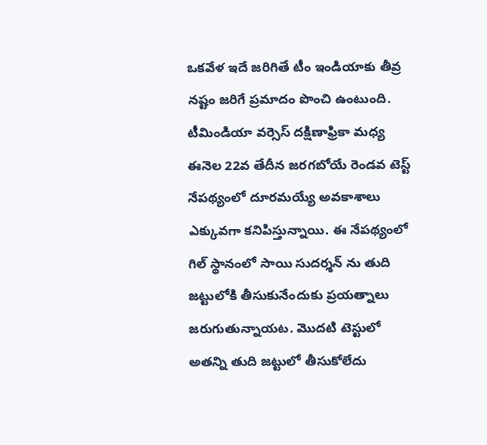ఒకవేళ ఇదే జరిగితే టీం ఇండియాకు తీవ్ర నష్టం జరిగే ప్రమాదం పొంచి ఉంటుంది.
టీమిండియా వర్సెస్ దక్షిణాఫ్రికా మధ్య ఈనెల 22వ తేదీన జరగబోయే రెండవ టెస్ట్ నేపథ్యంలో దూరమయ్యే అవకాశాలు ఎక్కువగా కనిపిస్తున్నాయి. ఈ నేపథ్యంలో గిల్ స్థానంలో సాయి సుదర్శన్ ను తుది జట్టులోకి తీసుకునేందుకు ప్రయత్నాలు జరుగుతున్నాయట. మొదటి టెస్టులో అతన్ని తుది జట్టులో తీసుకోలేదు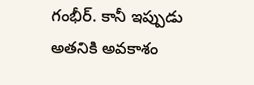గంభీర్. కానీ ఇప్పుడు అతనికి అవకాశం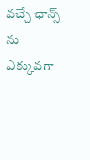వచ్చే ఛాన్స్ ను ఎక్కువగా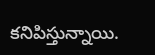కనిపిస్తున్నాయి.